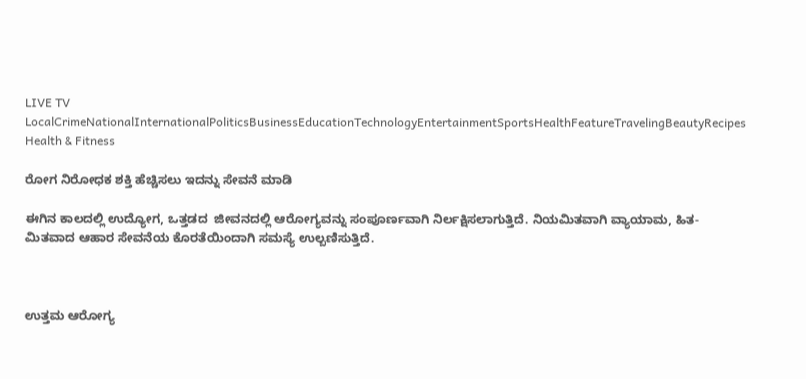LIVE TV LocalCrimeNationalInternationalPoliticsBusinessEducationTechnologyEntertainmentSportsHealthFeatureTravelingBeautyRecipes
Health & Fitness

ರೋಗ ನಿರೋಧಕ ಶಕ್ತಿ ಹೆಚ್ಚಿಸಲು ಇದನ್ನು ಸೇವನೆ ಮಾಡಿ

ಈಗಿನ ಕಾಲದಲ್ಲಿ ಉದ್ಯೋಗ, ಒತ್ತಡದ  ಜೀವನದಲ್ಲಿ ಆರೋಗ್ಯವನ್ನು ಸಂಪೂರ್ಣವಾಗಿ ನಿರ್ಲಕ್ಷಿಸಲಾಗುತ್ತಿದೆ. ನಿಯಮಿತವಾಗಿ ವ್ಯಾಯಾಮ, ಹಿತ-ಮಿತವಾದ ಆಹಾರ ಸೇವನೆಯ ಕೊರತೆಯಿಂದಾಗಿ ಸಮಸ್ಯೆ ಉಲ್ಬಣಿಸುತ್ತಿದೆ.



ಉತ್ತಮ ಆರೋಗ್ಯ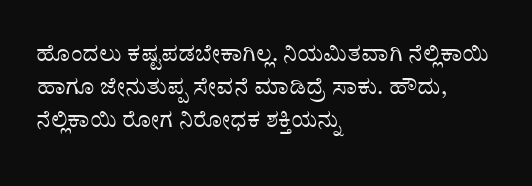ಹೊಂದಲು ಕಷ್ಟಪಡಬೇಕಾಗಿಲ್ಲ. ನಿಯಮಿತವಾಗಿ ನೆಲ್ಲಿಕಾಯಿ ಹಾಗೂ ಜೇನುತುಪ್ಪ ಸೇವನೆ ಮಾಡಿದ್ರೆ ಸಾಕು. ಹೌದು, ನೆಲ್ಲಿಕಾಯಿ ರೋಗ ನಿರೋಧಕ ಶಕ್ತಿಯನ್ನು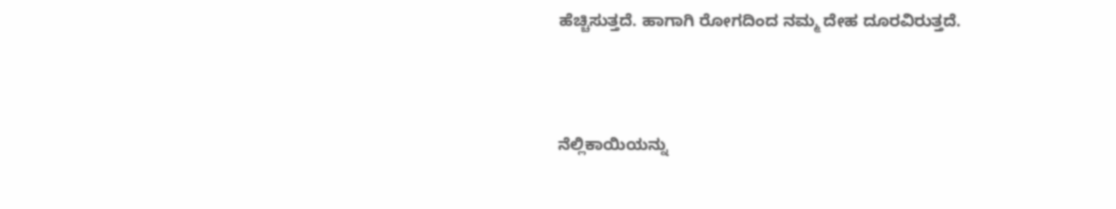ಹೆಚ್ಚಿಸುತ್ತದೆ. ಹಾಗಾಗಿ ರೋಗದಿಂದ ನಮ್ಮ ದೇಹ ದೂರವಿರುತ್ತದೆ.



ನೆಲ್ಲಿಕಾಯಿಯನ್ನು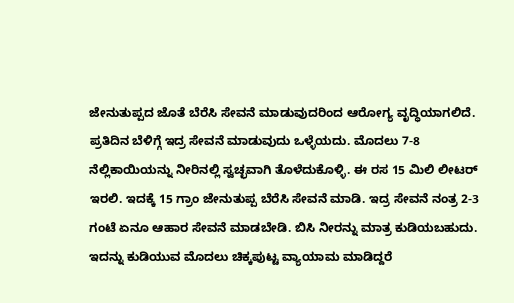ಜೇನುತುಪ್ಪದ ಜೊತೆ ಬೆರೆಸಿ ಸೇವನೆ ಮಾಡುವುದರಿಂದ ಆರೋಗ್ಯ ವೃದ್ಧಿಯಾಗಲಿದೆ. ಪ್ರತಿದಿನ ಬೆಳಿಗ್ಗೆ ಇದ್ರ ಸೇವನೆ ಮಾಡುವುದು ಒಳ್ಳೆಯದು. ಮೊದಲು 7-8 ನೆಲ್ಲಿಕಾಯಿಯನ್ನು ನೀರಿನಲ್ಲಿ ಸ್ವಚ್ಛವಾಗಿ ತೊಳೆದುಕೊಳ್ಳಿ. ಈ ರಸ 15 ಮಿಲಿ ಲೀಟರ್ ಇರಲಿ. ಇದಕ್ಕೆ 15 ಗ್ರಾಂ ಜೇನುತುಪ್ಪ ಬೆರೆಸಿ ಸೇವನೆ ಮಾಡಿ. ಇದ್ರ ಸೇವನೆ ನಂತ್ರ 2-3 ಗಂಟೆ ಏನೂ ಆಹಾರ ಸೇವನೆ ಮಾಡಬೇಡಿ. ಬಿಸಿ ನೀರನ್ನು ಮಾತ್ರ ಕುಡಿಯಬಹುದು. ಇದನ್ನು ಕುಡಿಯುವ ಮೊದಲು ಚಿಕ್ಕಪುಟ್ಟ ವ್ಯಾಯಾಮ ಮಾಡಿದ್ದರೆ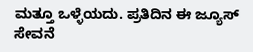ಮತ್ತೂ ಒಳ್ಳೆಯದು. ಪ್ರತಿದಿನ ಈ ಜ್ಯೂಸ್ ಸೇವನೆ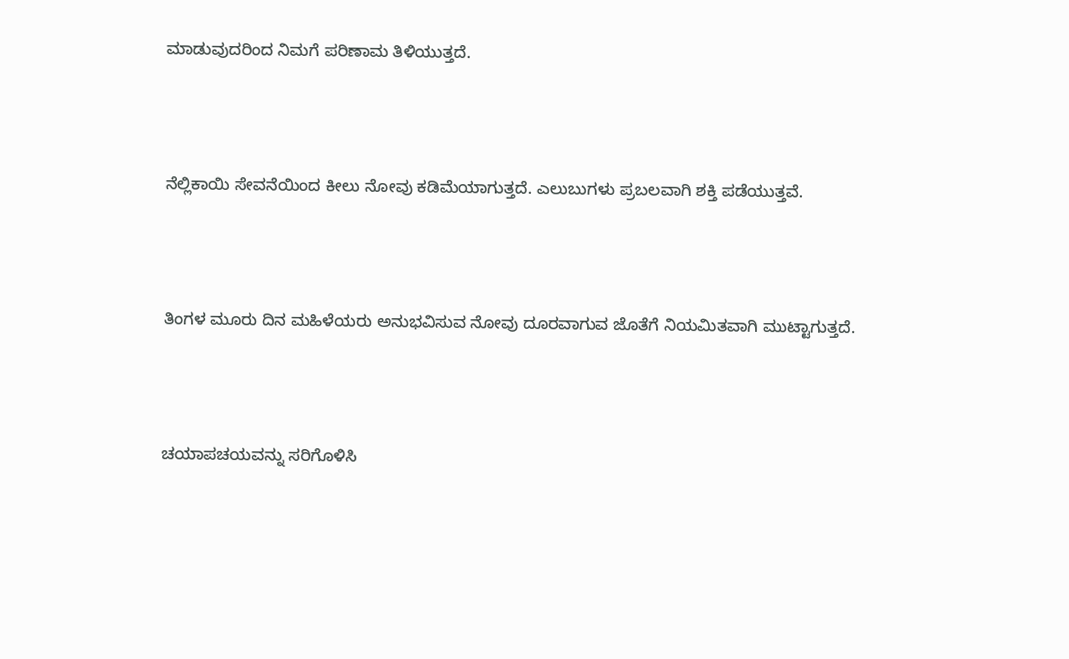ಮಾಡುವುದರಿಂದ ನಿಮಗೆ ಪರಿಣಾಮ ತಿಳಿಯುತ್ತದೆ.



ನೆಲ್ಲಿಕಾಯಿ ಸೇವನೆಯಿಂದ ಕೀಲು ನೋವು ಕಡಿಮೆಯಾಗುತ್ತದೆ. ಎಲುಬುಗಳು ಪ್ರಬಲವಾಗಿ ಶಕ್ತಿ ಪಡೆಯುತ್ತವೆ.



ತಿಂಗಳ ಮೂರು ದಿನ ಮಹಿಳೆಯರು ಅನುಭವಿಸುವ ನೋವು ದೂರವಾಗುವ ಜೊತೆಗೆ ನಿಯಮಿತವಾಗಿ ಮುಟ್ಟಾಗುತ್ತದೆ.



ಚಯಾಪಚಯವನ್ನು ಸರಿಗೊಳಿಸಿ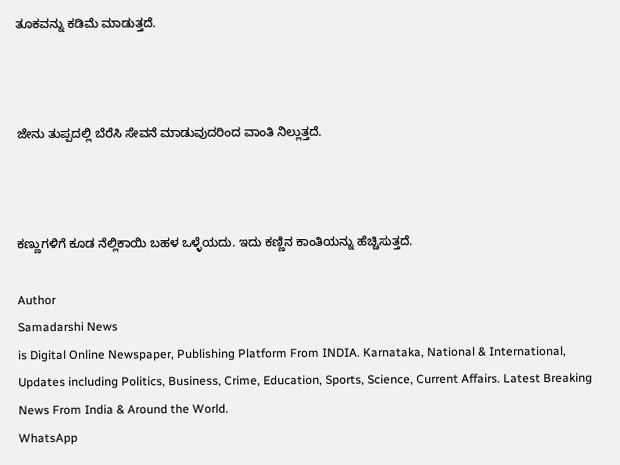ತೂಕವನ್ನು ಕಡಿಮೆ ಮಾಡುತ್ತದೆ.



ಜೇನು ತುಪ್ಪದಲ್ಲಿ ಬೆರೆಸಿ ಸೇವನೆ ಮಾಡುವುದರಿಂದ ವಾಂತಿ ನಿಲ್ಲುತ್ತದೆ.



ಕಣ್ಣುಗಳಿಗೆ ಕೂಡ ನೆಲ್ಲಿಕಾಯಿ ಬಹಳ ಒಳ್ಳೆಯದು. ಇದು ಕಣ್ಣಿನ ಕಾಂತಿಯನ್ನು ಹೆಚ್ಚಿಸುತ್ತದೆ.

Author
Samadarshi News
is Digital Online Newspaper, Publishing Platform From INDIA. Karnataka, National & International, Updates including Politics, Business, Crime, Education, Sports, Science, Current Affairs. Latest Breaking News From India & Around the World.
WhatsApp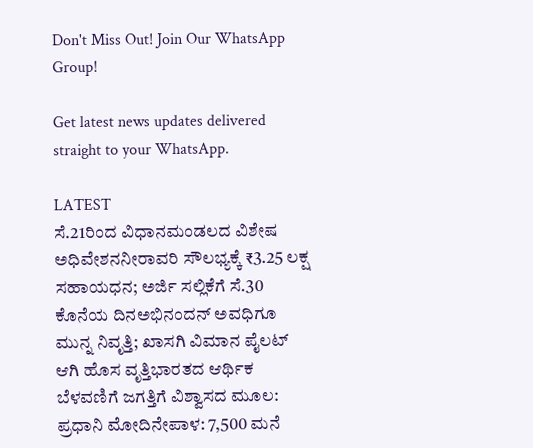Don't Miss Out! Join Our WhatsApp Group!

Get latest news updates delivered straight to your WhatsApp.

LATEST
ಸೆ.21ರಿಂದ ವಿಧಾನಮಂಡಲದ ವಿಶೇಷ ಅಧಿವೇಶನನೀರಾವರಿ ಸೌಲಭ್ಯಕ್ಕೆ ₹3.25 ಲಕ್ಷ ಸಹಾಯಧನ; ಅರ್ಜಿ ಸಲ್ಲಿಕೆಗೆ ಸೆ.30 ಕೊನೆಯ ದಿನಅಭಿನಂದನ್ ಅವಧಿಗೂ ಮುನ್ನ ನಿವೃತ್ತಿ; ಖಾಸಗಿ ವಿಮಾನ ಪೈಲಟ್ ಆಗಿ ಹೊಸ ವೃತ್ತಿಭಾರತದ ಆರ್ಥಿಕ ಬೆಳವಣಿಗೆ ಜಗತ್ತಿಗೆ ವಿಶ್ವಾಸದ ಮೂಲ: ಪ್ರಧಾನಿ ಮೋದಿನೇಪಾಳ: 7,500 ಮನೆ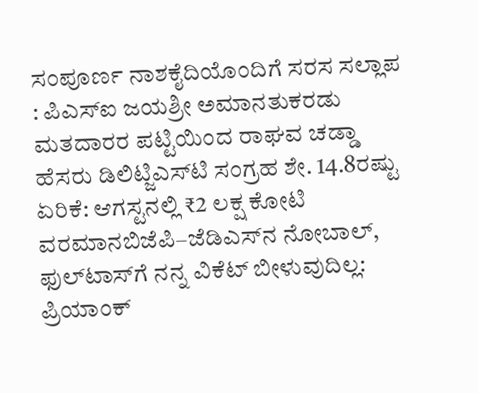ಸಂಪೂರ್ಣ ನಾಶಕೈದಿಯೊಂದಿಗೆ ಸರಸ ಸಲ್ಲಾಪ : ಪಿಎಸ್‌ಐ ಜಯಶ್ರೀ ಅಮಾನತುಕರಡು ಮತದಾರರ ಪಟ್ಟಿಯಿಂದ ರಾಘವ ಚಡ್ಡಾ ಹೆಸರು ಡಿಲಿಟ್ಜಿಎಸ್‌ಟಿ ಸಂಗ್ರಹ ಶೇ. 14.8ರಷ್ಟು ಏರಿಕೆ: ಆಗಸ್ಟನಲ್ಲಿ ₹2 ಲಕ್ಷ ಕೋಟಿ ವರಮಾನಬಿಜೆಪಿ–ಜೆಡಿಎಸ್‌ನ ನೋಬಾಲ್, ಫುಲ್‌ಟಾಸ್‌ಗೆ ನನ್ನ ವಿಕೆಟ್ ಬೀಳುವುದಿಲ್ಲ: ಪ್ರಿಯಾಂಕ್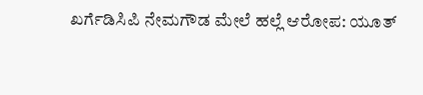ಖರ್ಗೆಡಿಸಿಪಿ ನೇಮಗೌಡ ಮೇಲೆ ಹಲ್ಲೆ ಆರೋಪ: ಯೂತ್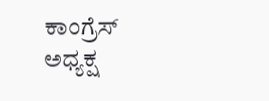ಕಾಂಗ್ರೆಸ್ ಅಧ್ಯಕ್ಷ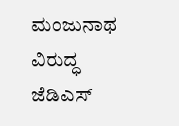ಮಂಜುನಾಥ ವಿರುದ್ಧ ಜೆಡಿಎಸ್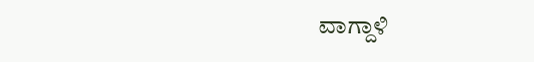ವಾಗ್ದಾಳಿ